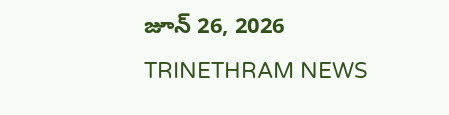జూన్ 26, 2026
TRINETHRAM NEWS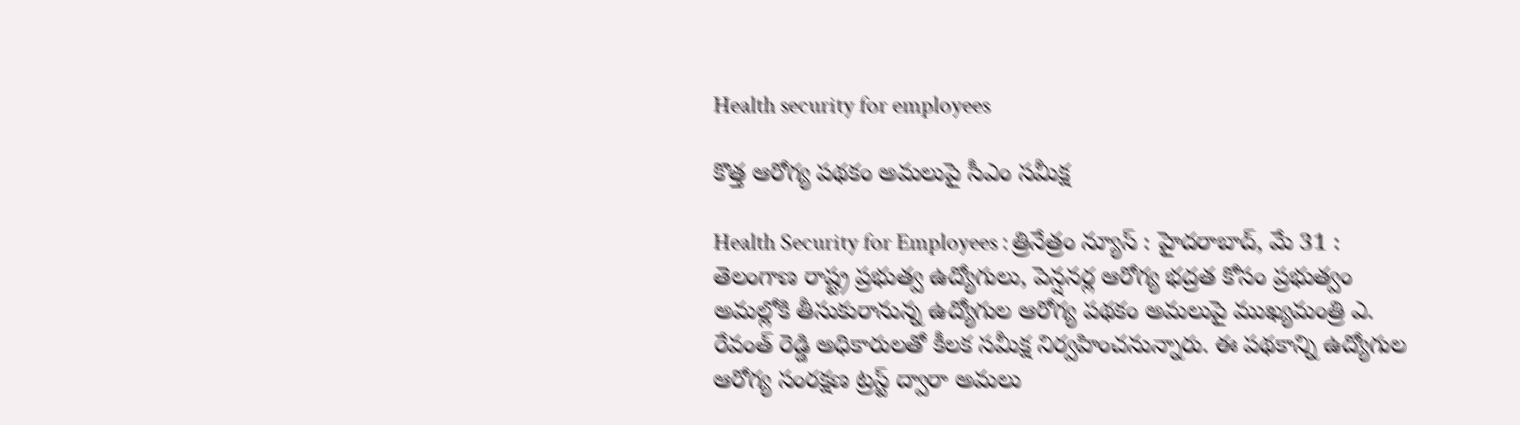Health security for employees

కొత్త ఆరోగ్య పథకం అమలుపై సీఎం సమీక్ష

Health Security for Employees : త్రినేత్రం న్యూస్ : హైదరాబాద్, మే 31 : తెలంగాణ రాష్ట్ర ప్రభుత్వ ఉద్యోగులు, పెన్షనర్ల ఆరోగ్య భద్రత కోసం ప్రభుత్వం అమల్లోకి తీసుకురానున్న ఉద్యోగుల ఆరోగ్య పథకం అమలుపై ముఖ్యమంత్రి ఎ. రేవంత్ రెడ్డి అధికారులతో కీలక సమీక్ష నిర్వహించనున్నారు. ఈ పథకాన్ని ఉద్యోగుల ఆరోగ్య సంరక్షణ ట్రస్ట్ ద్వారా అమలు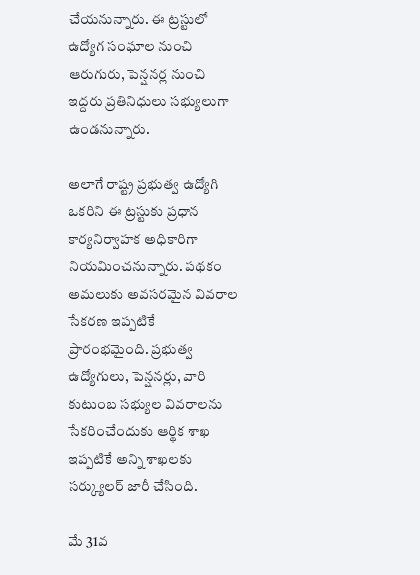చేయనున్నారు. ఈ ట్రస్టులో ఉద్యోగ సంఘాల నుంచి ఆరుగురు, పెన్షనర్ల నుంచి ఇద్దరు ప్రతినిధులు సభ్యులుగా ఉండనున్నారు.

అలాగే రాష్ట్ర ప్రభుత్వ ఉద్యోగి ఒకరిని ఈ ట్రస్టుకు ప్రధాన కార్యనిర్వాహక అధికారిగా నియమించనున్నారు. పథకం అమలుకు అవసరమైన వివరాల సేకరణ ఇప్పటికే ప్రారంభమైంది. ప్రభుత్వ ఉద్యోగులు, పెన్షనర్లు, వారి కుటుంబ సభ్యుల వివరాలను సేకరించేందుకు ఆర్థిక శాఖ ఇప్పటికే అన్ని శాఖలకు సర్క్యులర్ జారీ చేసింది.

మే 31వ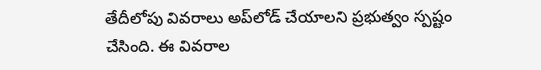తేదీలోపు వివరాలు అప్‌లోడ్ చేయాలని ప్రభుత్వం స్పష్టం చేసింది. ఈ వివరాల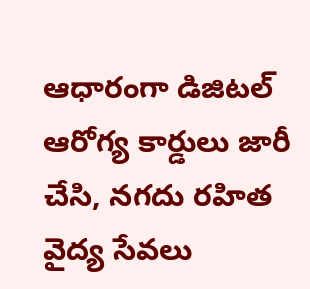ఆధారంగా డిజిటల్ ఆరోగ్య కార్డులు జారీ చేసి, నగదు రహిత వైద్య సేవలు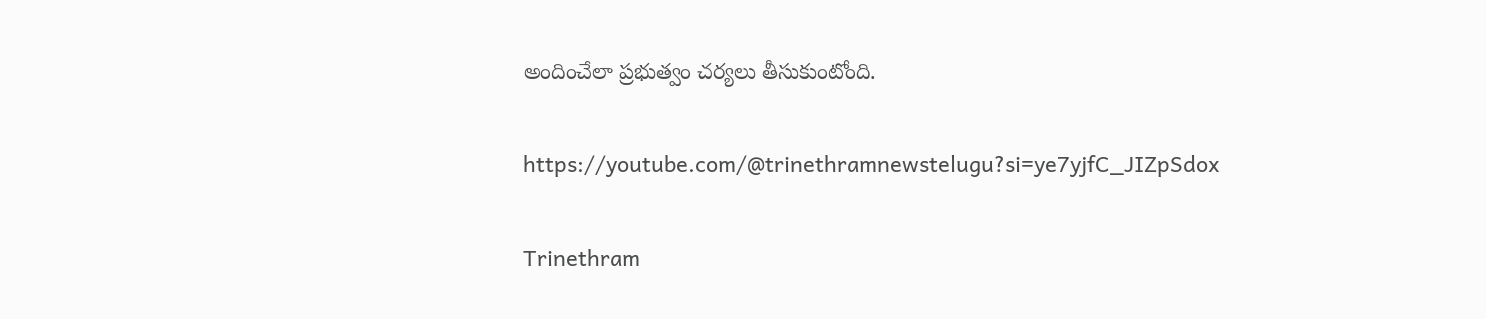అందించేలా ప్రభుత్వం చర్యలు తీసుకుంటోంది.

https://youtube.com/@trinethramnewstelugu?si=ye7yjfC_JIZpSdox

Trinethram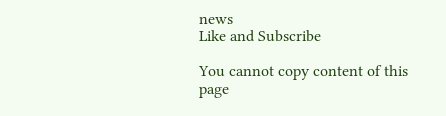news
Like and Subscribe

You cannot copy content of this page